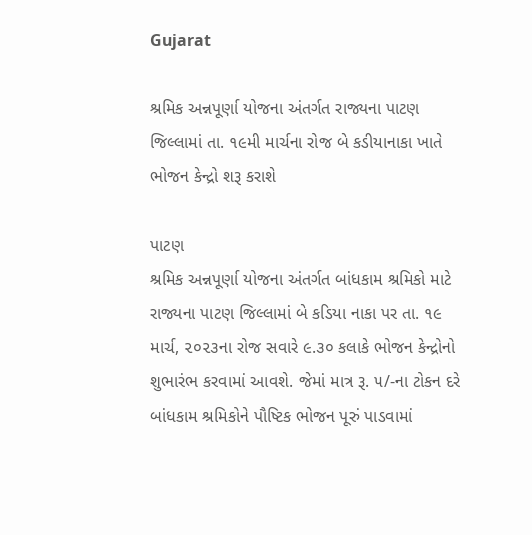Gujarat

શ્રમિક અન્નપૂર્ણા યોજના અંતર્ગત રાજ્યના પાટણ જિલ્લામાં તા. ૧૯મી માર્ચના રોજ બે કડીયાનાકા ખાતે ભોજન કેન્દ્રો શરૂ કરાશે

પાટણ
શ્રમિક અન્નપૂર્ણા યોજના અંતર્ગત બાંધકામ શ્રમિકો માટે રાજ્યના પાટણ જિલ્લામાં બે કડિયા નાકા પર તા. ૧૯ માર્ચ, ૨૦૨૩ના રોજ સવારે ૯.૩૦ કલાકે ભોજન કેન્દ્રોનો શુભારંભ કરવામાં આવશે. જેમાં માત્ર રૂ. ૫/-ના ટોકન દરે બાંધકામ શ્રમિકોને પૌષ્ટિક ભોજન પૂરું પાડવામાં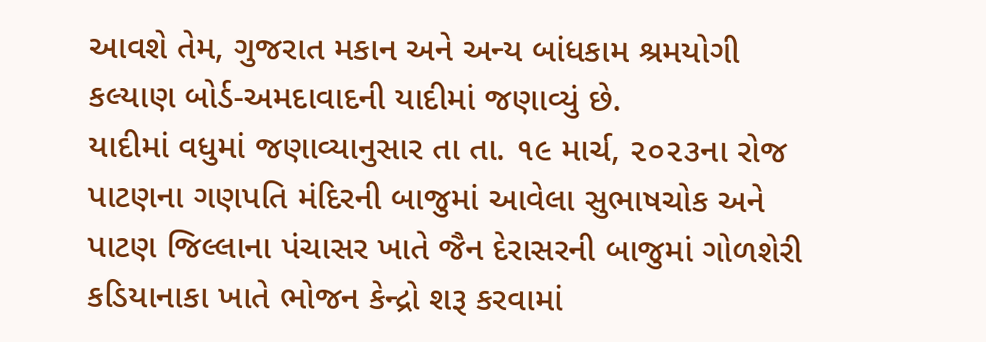આવશે તેમ, ગુજરાત મકાન અને અન્ય બાંધકામ શ્રમયોગી કલ્યાણ બોર્ડ-અમદાવાદની યાદીમાં જણાવ્યું છે.
યાદીમાં વધુમાં જણાવ્યાનુસાર તા તા. ૧૯ માર્ચ, ૨૦૨૩ના રોજ પાટણના ગણપતિ મંદિરની બાજુમાં આવેલા સુભાષચોક અને પાટણ જિલ્લાના પંચાસર ખાતે જૈન દેરાસરની બાજુમાં ગોળશેરી કડિયાનાકા ખાતે ભોજન કેન્દ્રો શરૂ કરવામાં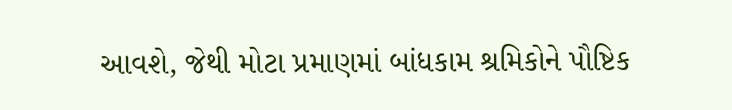આવશે, જેથી મોટા પ્રમાણમાં બાંધકામ શ્રમિકોને પૌષ્ટિક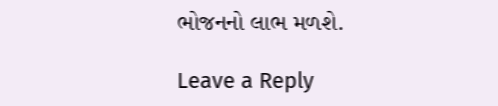ભોજનનો લાભ મળશે.

Leave a Reply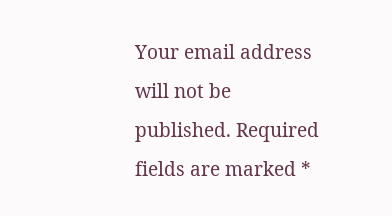Your email address will not be published. Required fields are marked *